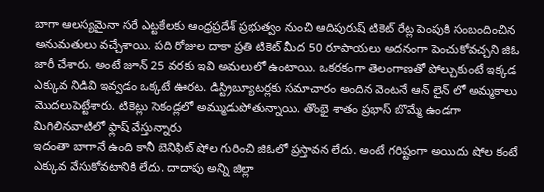బాగా ఆలస్యమైనా సరే ఎట్టకేలకు ఆంధ్రప్రదేశ్ ప్రభుత్వం నుంచి ఆదిపురుష్ టికెట్ రేట్ల పెంపుకి సంబందించిన అనుమతులు వచ్చేశాయి. పది రోజుల దాకా ప్రతి టికెట్ మీద 50 రూపాయలు అదనంగా పెంచుకోవచ్చని జిఓ జారీ చేశారు. అంటే జూన్ 25 వరకు ఇవి అమలులో ఉంటాయి. ఒకరకంగా తెలంగాణతో పోల్చుకుంటే ఇక్కడ ఎక్కువ నిడివి ఇవ్వడం ఒక్కటే ఊరట. డిస్ట్రిబ్యూటర్లకు సమాచారం అందిన వెంటనే ఆన్ లైన్ లో అమ్మకాలు మొదలుపెట్టేశారు. టికెట్లు సెకండ్లలో అమ్ముడుపోతున్నాయి. తొంభై శాతం ప్రభాస్ బొమ్మే ఉండగా మిగిలినవాటిలో ఫ్లాష్ వేస్తున్నారు
ఇదంతా బాగానే ఉంది కానీ బెనిఫిట్ షోల గురించి జిఓలో ప్రస్తావన లేదు. అంటే గరిష్టంగా అయిదు షోల కంటే ఎక్కువ వేసుకోవటానికి లేదు. దాదాపు అన్ని జిల్లా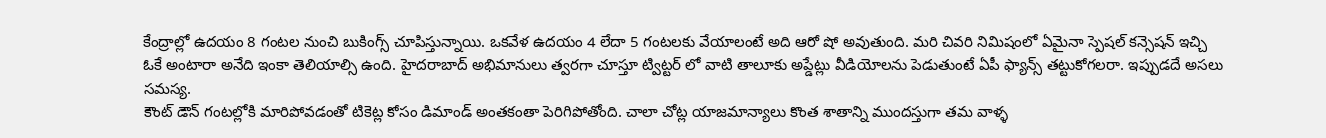కేంద్రాల్లో ఉదయం 8 గంటల నుంచి బుకింగ్స్ చూపిస్తున్నాయి. ఒకవేళ ఉదయం 4 లేదా 5 గంటలకు వేయాలంటే అది ఆరో షో అవుతుంది. మరి చివరి నిమిషంలో ఏమైనా స్పెషల్ కన్సెషన్ ఇచ్చి ఓకే అంటారా అనేది ఇంకా తెలియాల్సి ఉంది. హైదరాబాద్ అభిమానులు త్వరగా చూస్తూ ట్విట్టర్ లో వాటి తాలూకు అప్డేట్లు వీడియోలను పెడుతుంటే ఏపీ ఫ్యాన్స్ తట్టుకోగలరా. ఇప్పుడదే అసలు సమస్య.
కౌంట్ డౌన్ గంటల్లోకి మారిపోవడంతో టికెట్ల కోసం డిమాండ్ అంతకంతా పెరిగిపోతోంది. చాలా చోట్ల యాజమాన్యాలు కొంత శాతాన్ని ముందస్తుగా తమ వాళ్ళ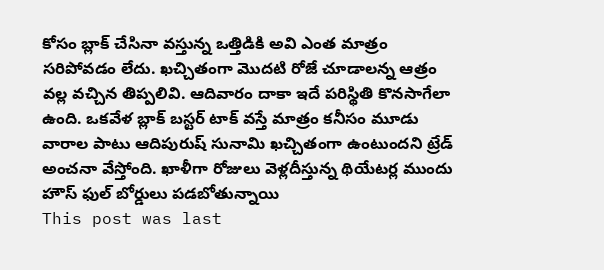కోసం బ్లాక్ చేసినా వస్తున్న ఒత్తిడికి అవి ఎంత మాత్రం సరిపోవడం లేదు. ఖచ్చితంగా మొదటి రోజే చూడాలన్న ఆత్రం వల్ల వచ్చిన తిప్పలివి. ఆదివారం దాకా ఇదే పరిస్థితి కొనసాగేలా ఉంది. ఒకవేళ బ్లాక్ బస్టర్ టాక్ వస్తే మాత్రం కనీసం మూడు వారాల పాటు ఆదిపురుష్ సునామి ఖచ్చితంగా ఉంటుందని ట్రేడ్ అంచనా వేస్తోంది. ఖాళీగా రోజులు వెళ్లదీస్తున్న థియేటర్ల ముందు హౌస్ ఫుల్ బోర్డులు పడబోతున్నాయి
This post was last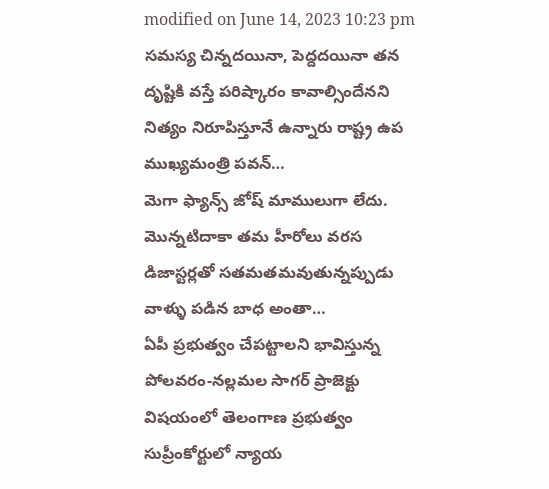modified on June 14, 2023 10:23 pm
సమస్య చిన్నదయినా, పెద్దదయినా తన దృష్టికి వస్తే పరిష్కారం కావాల్సిందేనని నిత్యం నిరూపిస్తూనే ఉన్నారు రాష్ట్ర ఉప ముఖ్యమంత్రి పవన్…
మెగా ఫ్యాన్స్ జోష్ మాములుగా లేదు. మొన్నటిదాకా తమ హీరోలు వరస డిజాస్టర్లతో సతమతమవుతున్నప్పుడు వాళ్ళు పడిన బాధ అంతా…
ఏపీ ప్రభుత్వం చేపట్టాలని భావిస్తున్న పోలవరం-నల్లమల సాగర్ ప్రాజెక్టు విషయంలో తెలంగాణ ప్రభుత్వం సుప్రీంకోర్టులో న్యాయ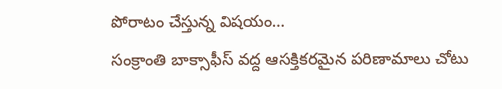పోరాటం చేస్తున్న విషయం…
సంక్రాంతి బాక్సాఫీస్ వద్ద ఆసక్తికరమైన పరిణామాలు చోటు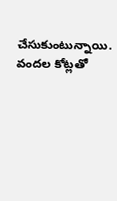చేసుకుంటున్నాయి. వందల కోట్లతో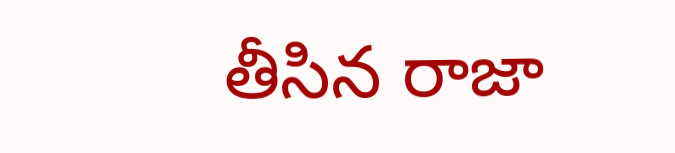తీసిన రాజా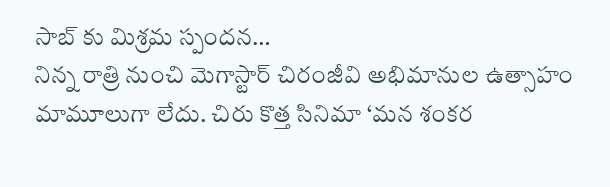సాబ్ కు మిశ్రమ స్పందన…
నిన్న రాత్రి నుంచి మెగాస్టార్ చిరంజీవి అభిమానుల ఉత్సాహం మామూలుగా లేదు. చిరు కొత్త సినిమా ‘మన శంకర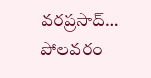వరప్రసాద్…
పోలవరం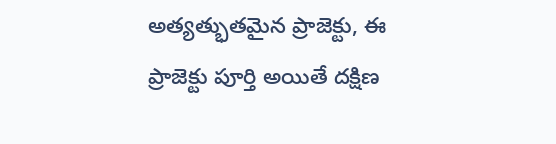అత్యత్భుతమైన ప్రాజెక్టు, ఈ ప్రాజెక్టు పూర్తి అయితే దక్షిణ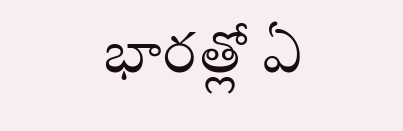భారత్లో ఏ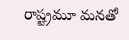రాష్ట్రమూ మనతో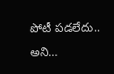పోటీ పడలేదు.. అని…